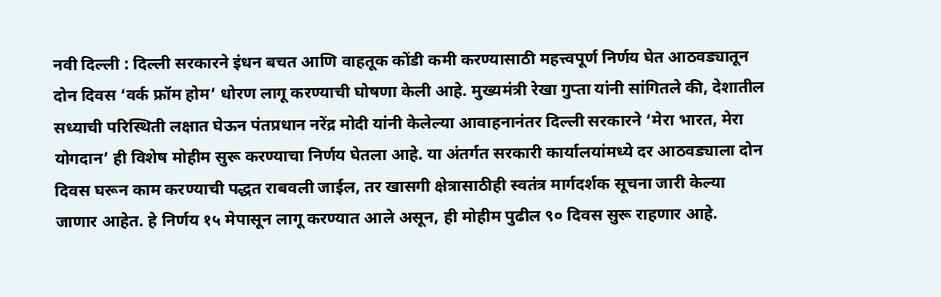नवी दिल्ली : दिल्ली सरकारने इंधन बचत आणि वाहतूक कोंडी कमी करण्यासाठी महत्त्वपूर्ण निर्णय घेत आठवड्यातून दोन दिवस ‘वर्क फ्रॉम होम’ धोरण लागू करण्याची घोषणा केली आहे. मुख्यमंत्री रेखा गुप्ता यांनी सांगितले की, देशातील सध्याची परिस्थिती लक्षात घेऊन पंतप्रधान नरेंद्र मोदी यांनी केलेल्या आवाहनानंतर दिल्ली सरकारने ‘मेरा भारत, मेरा योगदान’ ही विशेष मोहीम सुरू करण्याचा निर्णय घेतला आहे. या अंतर्गत सरकारी कार्यालयांमध्ये दर आठवड्याला दोन दिवस घरून काम करण्याची पद्धत राबवली जाईल, तर खासगी क्षेत्रासाठीही स्वतंत्र मार्गदर्शक सूचना जारी केल्या जाणार आहेत. हे निर्णय १५ मेपासून लागू करण्यात आले असून, ही मोहीम पुढील ९० दिवस सुरू राहणार आहे.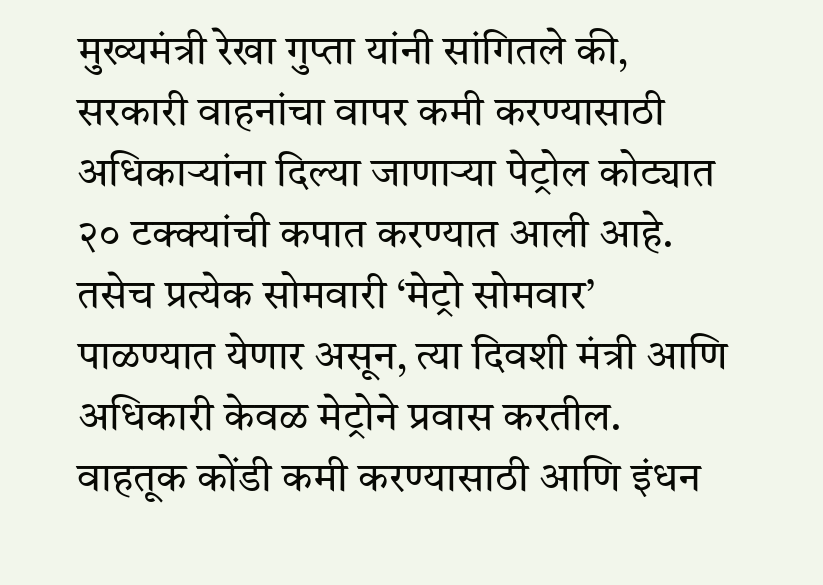मुख्यमंत्री रेखा गुप्ता यांनी सांगितले की, सरकारी वाहनांचा वापर कमी करण्यासाठी अधिकाऱ्यांना दिल्या जाणाऱ्या पेट्रोल कोट्यात २० टक्क्यांची कपात करण्यात आली आहे. तसेच प्रत्येक सोमवारी ‘मेट्रो सोमवार’ पाळण्यात येणार असून, त्या दिवशी मंत्री आणि अधिकारी केवळ मेट्रोने प्रवास करतील. वाहतूक कोंडी कमी करण्यासाठी आणि इंधन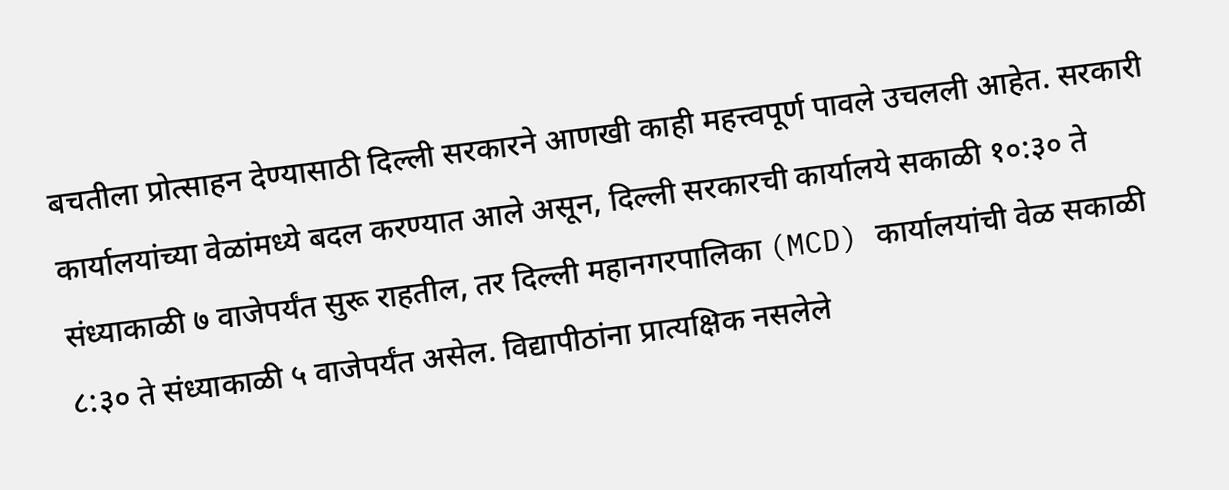बचतीला प्रोत्साहन देण्यासाठी दिल्ली सरकारने आणखी काही महत्त्वपूर्ण पावले उचलली आहेत. सरकारी कार्यालयांच्या वेळांमध्ये बदल करण्यात आले असून, दिल्ली सरकारची कार्यालये सकाळी १०:३० ते संध्याकाळी ७ वाजेपर्यंत सुरू राहतील, तर दिल्ली महानगरपालिका (MCD) कार्यालयांची वेळ सकाळी ८:३० ते संध्याकाळी ५ वाजेपर्यंत असेल. विद्यापीठांना प्रात्यक्षिक नसलेले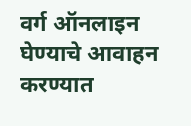वर्ग ऑनलाइन घेण्याचे आवाहन करण्यात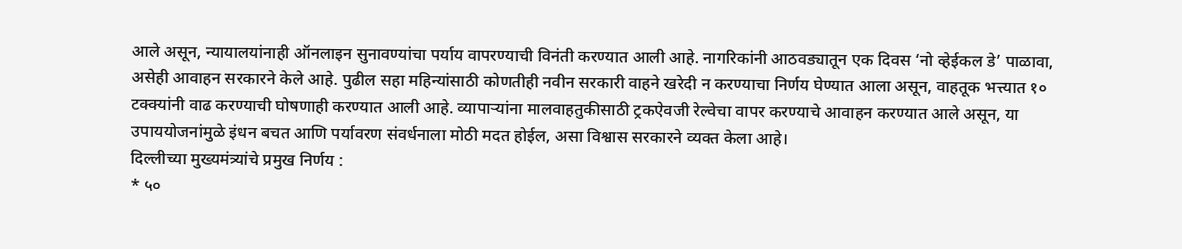आले असून, न्यायालयांनाही ऑनलाइन सुनावण्यांचा पर्याय वापरण्याची विनंती करण्यात आली आहे. नागरिकांनी आठवड्यातून एक दिवस ‘नो व्हेईकल डे’ पाळावा, असेही आवाहन सरकारने केले आहे. पुढील सहा महिन्यांसाठी कोणतीही नवीन सरकारी वाहने खरेदी न करण्याचा निर्णय घेण्यात आला असून, वाहतूक भत्त्यात १० टक्क्यांनी वाढ करण्याची घोषणाही करण्यात आली आहे. व्यापाऱ्यांना मालवाहतुकीसाठी ट्रकऐवजी रेल्वेचा वापर करण्याचे आवाहन करण्यात आले असून, या उपाययोजनांमुळे इंधन बचत आणि पर्यावरण संवर्धनाला मोठी मदत होईल, असा विश्वास सरकारने व्यक्त केला आहे।
दिल्लीच्या मुख्यमंत्र्यांचे प्रमुख निर्णय :
* ५०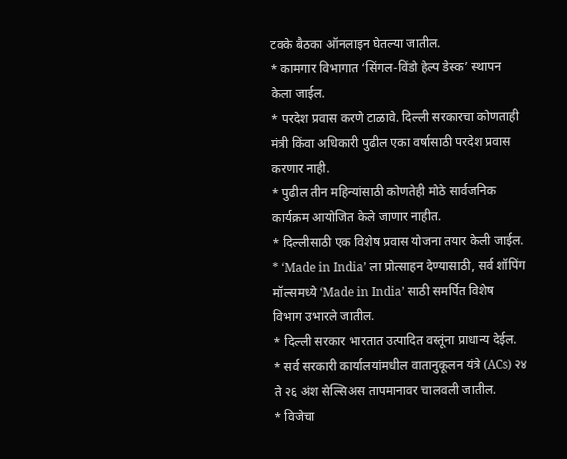टक्के बैठका ऑनलाइन घेतल्या जातील.
* कामगार विभागात ‘सिंगल-विंडो हेल्प डेस्क’ स्थापन केला जाईल.
* परदेश प्रवास करणे टाळावे. दिल्ली सरकारचा कोणताही मंत्री किंवा अधिकारी पुढील एका वर्षासाठी परदेश प्रवास करणार नाही.
* पुढील तीन महिन्यांसाठी कोणतेही मोठे सार्वजनिक कार्यक्रम आयोजित केले जाणार नाहीत.
* दिल्लीसाठी एक विशेष प्रवास योजना तयार केली जाईल.
* ‘Made in India’ ला प्रोत्साहन देण्यासाठी, सर्व शॉपिंग मॉल्समध्ये ‘Made in India’ साठी समर्पित विशेष विभाग उभारले जातील.
* दिल्ली सरकार भारतात उत्पादित वस्तूंना प्राधान्य देईल.
* सर्व सरकारी कार्यालयांमधील वातानुकूलन यंत्रे (ACs) २४ ते २६ अंश सेल्सिअस तापमानावर चालवली जातील.
* विजेचा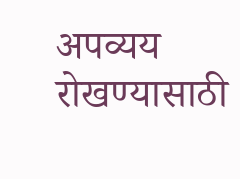अपव्यय रोखण्यासाठी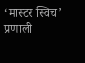‘मास्टर स्विच’ प्रणाली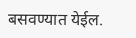बसवण्यात येईल.